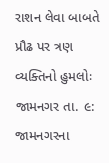રાશન લેવા બાબતે પ્રૌઢ પર ત્રણ વ્યક્તિનો હુમલોઃ
જામનગર તા. ૯: જામનગરના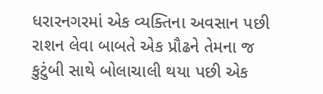ધરારનગરમાં એક વ્યક્તિના અવસાન પછી રાશન લેવા બાબતે એક પ્રૌઢને તેમના જ કુટુંબી સાથે બોલાચાલી થયા પછી એક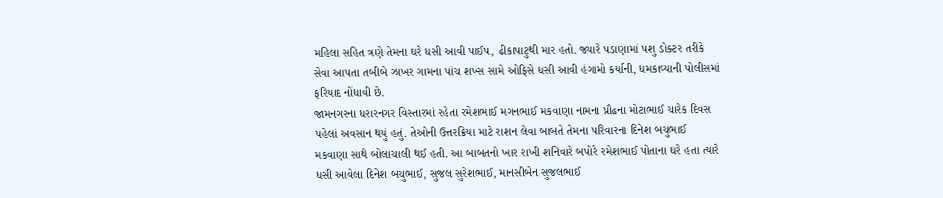મહિલા સહિત ત્રણે તેમના ઘરે ધસી આવી પાઈપ, ઢીકાપાટુથી માર હતો. જ્યારે પડાણામાં પશુ ડોક્ટર તરીકે સેવા આપતા તબીબે ઝાખર ગામના પાંચ શખ્સ સામે ઓફિસે ધસી આવી હંગામો કર્યાની, ધમકાવ્યાની પોલીસમાં ફરિયાદ નોંધાવી છે.
જામનગરના ધરારનગર વિસ્તારમાં રહેતા રમેશભાઈ મગનભાઈ મકવાણા નામના પ્રૌઢના મોટાભાઈ ચારેક દિવસ પહેલાં અવસાન થયું હતું. તેઓની ઉત્તરક્રિયા માટે રાશન લેવા બાબતે તેમના પરિવારના દિનેશ બચુભાઈ મકવાણા સાથે બોલાચાલી થઈ હતી. આ બાબતનો ખાર રાખી શનિવારે બપોરે રમેશભાઈ પોતાના ઘરે હતા ત્યારે ધસી આવેલા દિનેશ બચુભાઈ, સુજલ સુરેશભાઈ, માનસીબેન સુજલભાઈ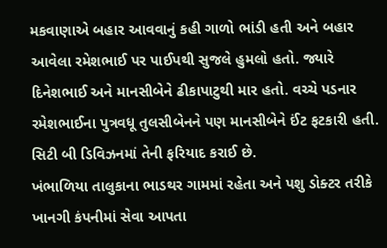મકવાણાએ બહાર આવવાનું કહી ગાળો ભાંડી હતી અને બહાર આવેલા રમેશભાઈ પર પાઈપથી સુજલે હુમલો હતો. જ્યારે દિનેશભાઈ અને માનસીબેને ઢીકાપાટુથી માર હતો. વચ્ચે પડનાર રમેશભાઈના પુત્રવધૂ તુલસીબેનને પણ માનસીબેને ઈંટ ફટકારી હતી. સિટી બી ડિવિઝનમાં તેની ફરિયાદ કરાઈ છે.
ખંભાળિયા તાલુકાના ભાડથર ગામમાં રહેતા અને પશુ ડોક્ટર તરીકે ખાનગી કંપનીમાં સેવા આપતા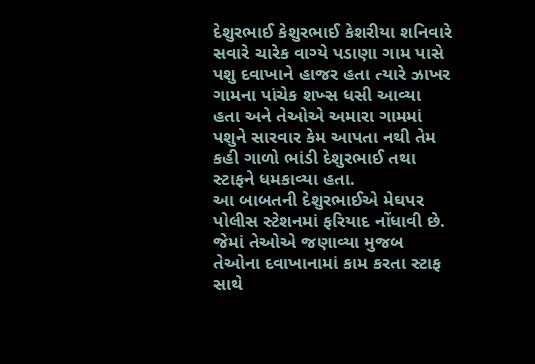દેશુરભાઈ કેશુરભાઈ કેશરીયા શનિવારે સવારે ચારેક વાગ્યે પડાણા ગામ પાસે પશુ દવાખાને હાજર હતા ત્યારે ઝાખર ગામના પાંચેક શખ્સ ધસી આવ્યા હતા અને તેઓએ અમારા ગામમાં પશુને સારવાર કેમ આપતા નથી તેમ કહી ગાળો ભાંડી દેશુરભાઈ તથા સ્ટાફને ધમકાવ્યા હતા.
આ બાબતની દેશુરભાઈએ મેઘપર પોલીસ સ્ટેશનમાં ફરિયાદ નોંધાવી છે. જેમાં તેઓએ જણાવ્યા મુજબ તેઓના દવાખાનામાં કામ કરતા સ્ટાફ સાથે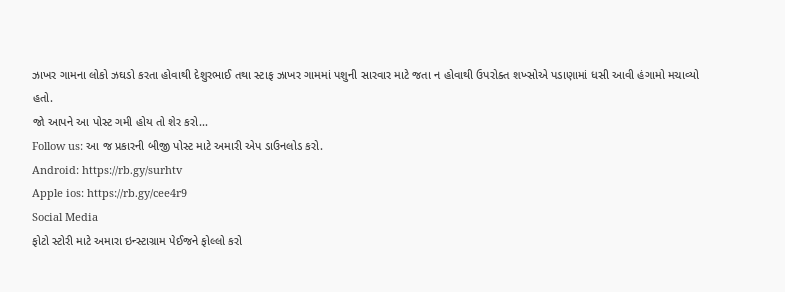ઝાખર ગામના લોકો ઝઘડો કરતા હોવાથી દેશુરભાઈ તથા સ્ટાફ ઝાખર ગામમાં પશુની સારવાર માટે જતા ન હોવાથી ઉપરોક્ત શખ્સોએ પડાણામાં ધસી આવી હંગામો મચાવ્યો હતો.
જો આપને આ પોસ્ટ ગમી હોય તો શેર કરો...
Follow us: આ જ પ્રકારની બીજી પોસ્ટ માટે અમારી એપ ડાઉનલોડ કરો.
Android: https://rb.gy/surhtv
Apple ios: https://rb.gy/cee4r9
Social Media
ફોટો સ્ટોરી માટે અમારા ઇન્સ્ટાગ્રામ પેઈજને ફોલ્લો કરો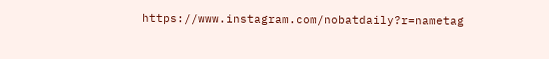https://www.instagram.com/nobatdaily?r=nametag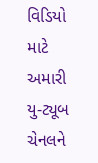વિડિયો માટે અમારી યુ-ટ્યૂબ ચેનલને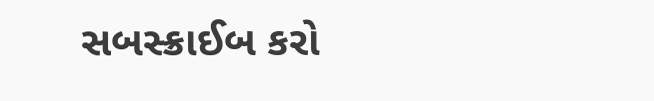સબસ્ક્રાઈબ કરો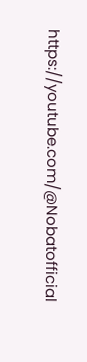https://youtube.com/@Nobatofficial